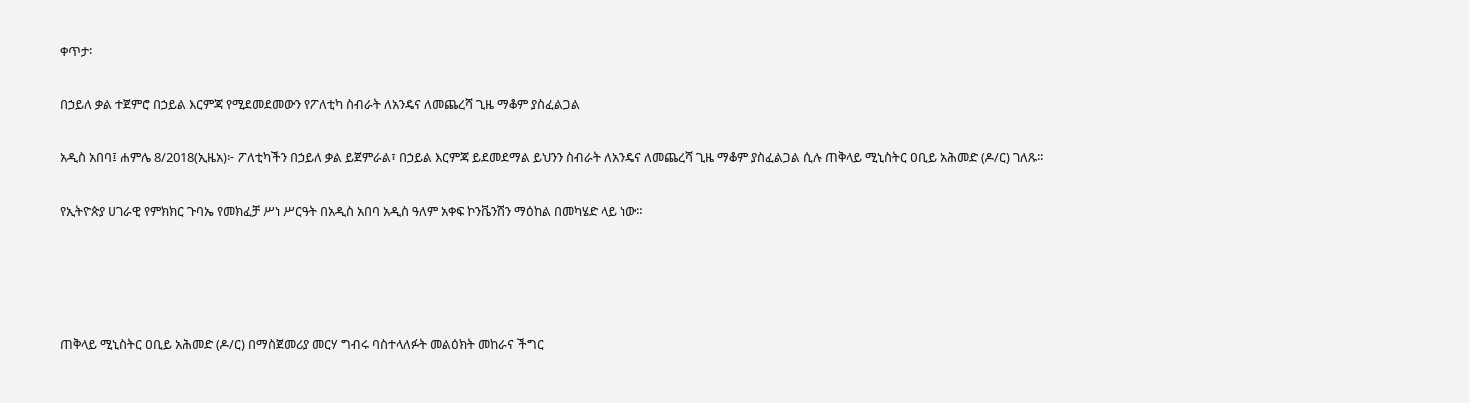ቀጥታ፡

በኃይለ ቃል ተጀምሮ በኃይል እርምጃ የሚደመደመውን የፖለቲካ ስብራት ለአንዴና ለመጨረሻ ጊዜ ማቆም ያስፈልጋል

አዲስ አበባ፤ ሐምሌ 8/2018(ኢዜአ)፦ ፖለቲካችን በኃይለ ቃል ይጀምራል፣ በኃይል እርምጃ ይደመደማል ይህንን ስብራት ለአንዴና ለመጨረሻ ጊዜ ማቆም ያስፈልጋል ሲሉ ጠቅላይ ሚኒስትር ዐቢይ አሕመድ (ዶ/ር) ገለጹ፡፡

የኢትዮጵያ ሀገራዊ የምክክር ጉባኤ የመክፈቻ ሥነ ሥርዓት በአዲስ አበባ አዲስ ዓለም አቀፍ ኮንቬንሽን ማዕከል በመካሄድ ላይ ነው።




ጠቅላይ ሚኒስትር ዐቢይ አሕመድ (ዶ/ር) በማስጀመሪያ መርሃ ግብሩ ባስተላለፉት መልዕክት መከራና ችግር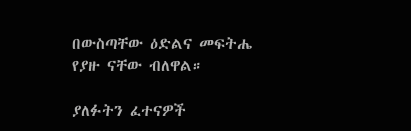በውስጣቸው ዕድልና መፍትሔ የያዙ ናቸው ብለዋል።

ያለፉትን ፈተናዎች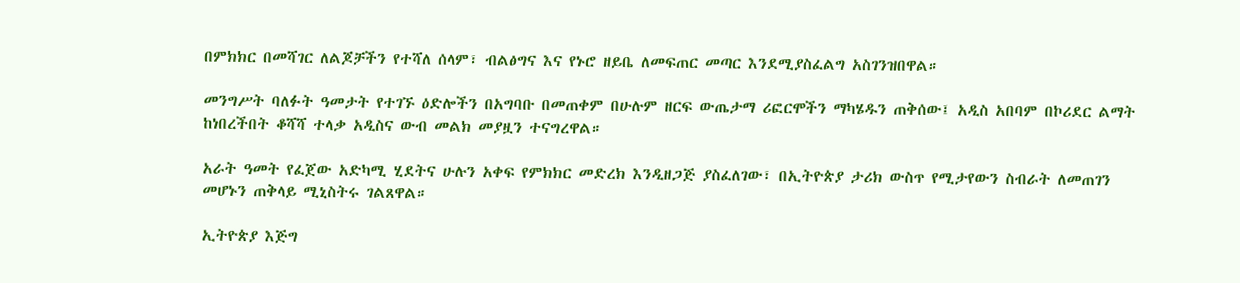በምክክር በመሻገር ለልጆቻችን የተሻለ ሰላም፣ ብልፅግና እና የኑሮ ዘይቤ ለመፍጠር መጣር እንደሚያስፈልግ አስገንዝበዋል።

መንግሥት ባለፉት ዓመታት የተገኙ ዕድሎችን በአግባቡ በመጠቀም በሁሉም ዘርፍ ውጤታማ ሪፎርሞችን ማካሄዱን ጠቅሰው፤ አዲስ አበባም በኮሪደር ልማት ከነበረችበት ቆሻሻ ተላቃ አዲስና ውብ መልክ መያዟን ተናግረዋል።

አራት ዓመት የፈጀው አድካሚ ሂደትና ሁሉን አቀፍ የምክክር መድረክ እንዲዘጋጅ ያስፈለገው፣ በኢትዮጵያ ታሪክ ውስጥ የሚታየውን ስብራት ለመጠገን መሆኑን ጠቅላይ ሚኒስትሩ ገልጸዋል።

ኢትዮጵያ እጅግ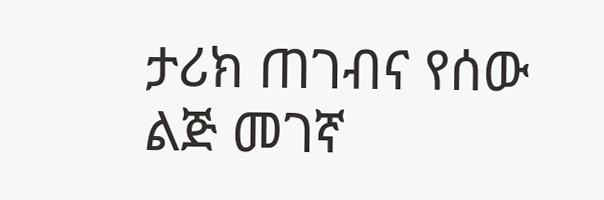ታሪክ ጠገብና የሰው ልጅ መገኛ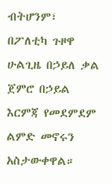ብትሆንም፣ በፖለቲካ ጉዞዋ ሁልጊዜ በኃይለ ቃል ጀምሮ በኃይል እርምጃ የመደምደም ልምድ መኖሩን አስታውቀዋል።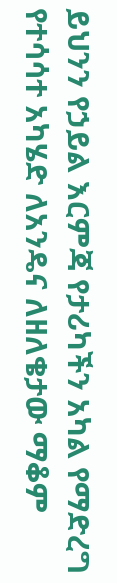ይህንን የኃይል እርምጃ የታሪካችን አካል የማድረግ የተሳሳተ አካሄድ ለአንዴና ለዘለቄታው ማቆም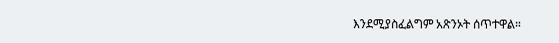እንደሚያስፈልግም አጽንኦት ሰጥተዋል።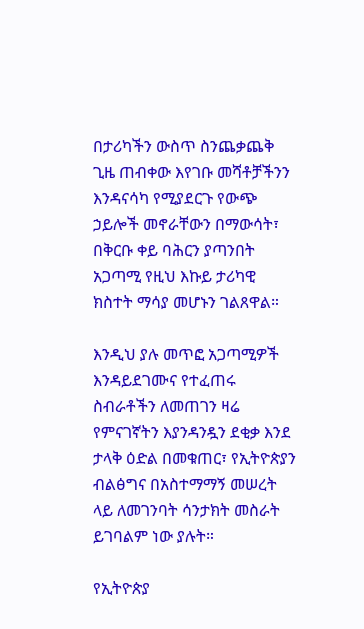በታሪካችን ውስጥ ስንጨቃጨቅ ጊዜ ጠብቀው እየገቡ መሻቶቻችንን እንዳናሳካ የሚያደርጉ የውጭ ኃይሎች መኖራቸውን በማውሳት፣ በቅርቡ ቀይ ባሕርን ያጣንበት አጋጣሚ የዚህ እኩይ ታሪካዊ ክስተት ማሳያ መሆኑን ገልጸዋል።

እንዲህ ያሉ መጥፎ አጋጣሚዎች እንዳይደገሙና የተፈጠሩ ስብራቶችን ለመጠገን ዛሬ የምናገኛትን እያንዳንዷን ደቂቃ እንደ ታላቅ ዕድል በመቁጠር፣ የኢትዮጵያን ብልፅግና በአስተማማኝ መሠረት ላይ ለመገንባት ሳንታክት መስራት ይገባልም ነው ያሉት።

የኢትዮጵያ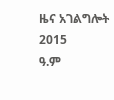ዜና አገልግሎት
2015
ዓ.ም